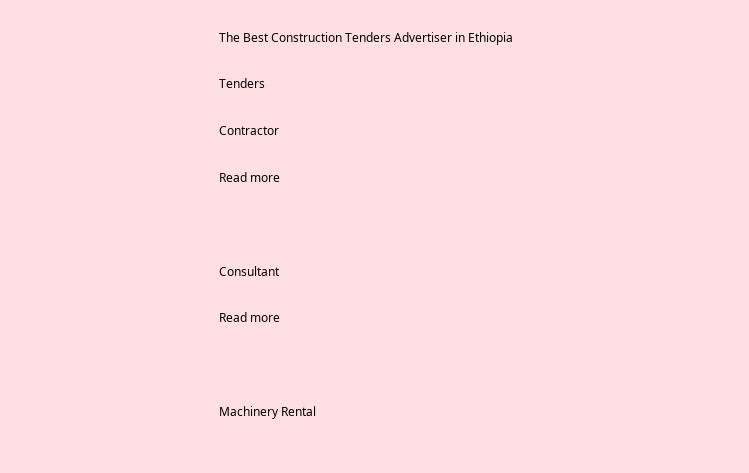The Best Construction Tenders Advertiser in Ethiopia

Tenders

Contractor

Read more



Consultant

Read more



Machinery Rental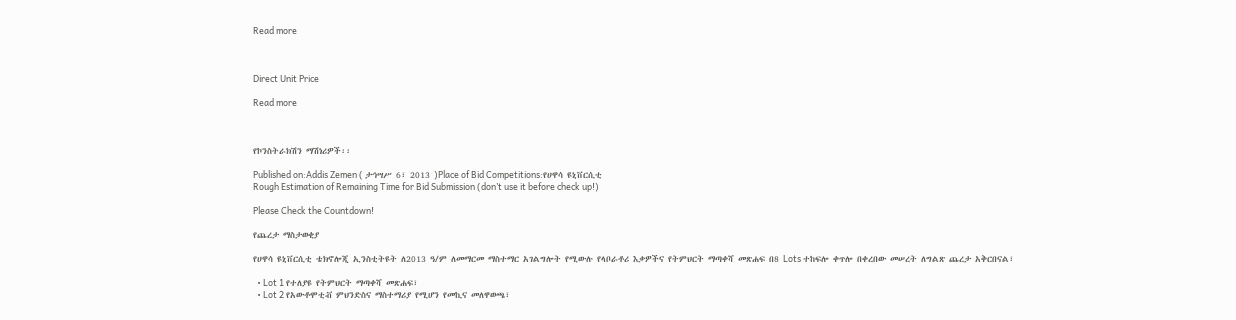Read more



Direct Unit Price

Read more



የኮንስትራክሽን ማሽነሪዎች፡፡

Published on:Addis Zemen ( ታኅሣሥ 6፣ 2013 )Place of Bid Competitions:የሀዋሳ ዩኒቨርሲቲ
Rough Estimation of Remaining Time for Bid Submission (don’t use it before check up!)

Please Check the Countdown!

የጨረታ ማስታወቂያ

የሀዋሳ ዩኒቨርሲቲ ቴክኖሎጂ ኢንስቲትዩት ለ2013 ዓ/ም ለመማርመ ማስተማር አገልግሎት የሚውሉ የላቦራቶሪ እቃዎችና የትምህርት ማጣቀሻ መጽሐፍ በ8 Lots ተከፍሎ ቀጥሎ በቀረበው መሠረት ለግልጽ ጨረታ አቅርበናል፣

  • Lot 1 የተለያዩ የትምህርት ማጣቀሻ መጽሐፍ፣
  • Lot 2 የአውቶሞቲቭ ምህንድስና ማስተማሪያ የሚሆን የመኪና መለዋወጫ፣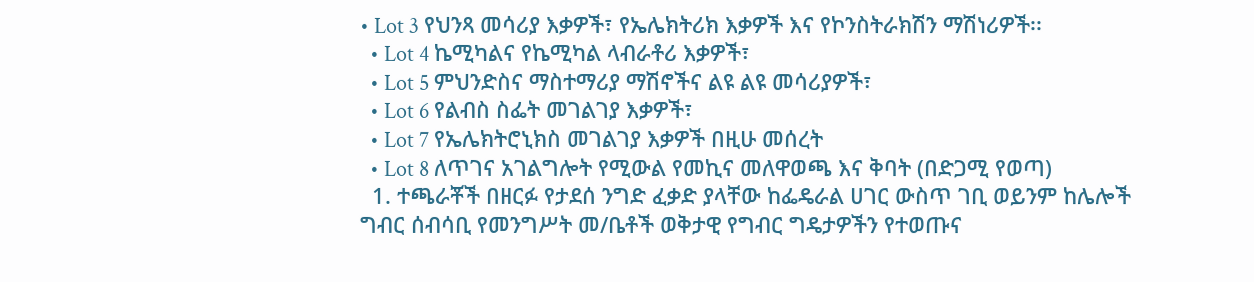• Lot 3 የህንጻ መሳሪያ እቃዎች፣ የኤሌክትሪክ እቃዎች እና የኮንስትራክሽን ማሽነሪዎች፡፡
  • Lot 4 ኬሚካልና የኬሚካል ላብራቶሪ እቃዎች፣
  • Lot 5 ምህንድስና ማስተማሪያ ማሽኖችና ልዩ ልዩ መሳሪያዎች፣
  • Lot 6 የልብስ ስፌት መገልገያ እቃዎች፣
  • Lot 7 የኤሌክትሮኒክስ መገልገያ እቃዎች በዚሁ መሰረት
  • Lot 8 ለጥገና አገልግሎት የሚውል የመኪና መለዋወጫ እና ቅባት (በድጋሚ የወጣ)
  1. ተጫራቾች በዘርፉ የታደሰ ንግድ ፈቃድ ያላቸው ከፌዴራል ሀገር ውስጥ ገቢ ወይንም ከሌሎች ግብር ሰብሳቢ የመንግሥት መ/ቤቶች ወቅታዊ የግብር ግዴታዎችን የተወጡና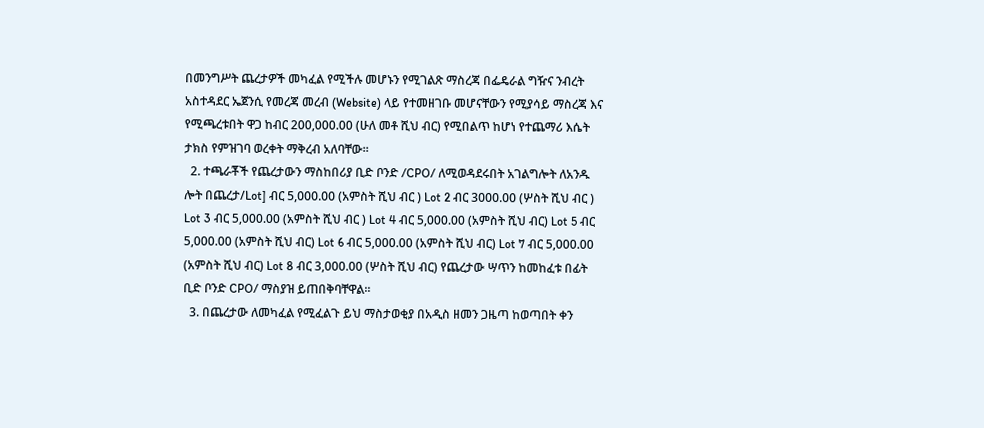በመንግሥት ጨረታዎች መካፈል የሚችሉ መሆኑን የሚገልጽ ማስረጃ በፌዴራል ግዥና ንብረት አስተዳደር ኤጀንሲ የመረጃ መረብ (Website) ላይ የተመዘገቡ መሆናቸውን የሚያሳይ ማስረጃ እና የሚጫረቱበት ዋጋ ከብር 200,000.00 (ሁለ መቶ ሺህ ብር) የሚበልጥ ከሆነ የተጨማሪ እሴት ታክስ የምዝገባ ወረቀት ማቅረብ አለባቸው፡፡
  2. ተጫራቾች የጨረታውን ማስከበሪያ ቢድ ቦንድ /CPO/ ለሚወዳደሩበት አገልግሎት ለአንዱ ሎት በጨረታ/Lot] ብር 5,000.00 (አምስት ሺህ ብር ) Lot 2 ብር 3000.00 (ሦስት ሺህ ብር ) Lot 3 ብር 5,000.00 (አምስት ሺህ ብር ) Lot 4 ብር 5,000.00 (አምስት ሺህ ብር) Lot 5 ብር 5,000.00 (አምስት ሺህ ብር) Lot 6 ብር 5,000.00 (አምስት ሺህ ብር) Lot 7 ብር 5,000.00 (አምስት ሺህ ብር) Lot 8 ብር 3,000.00 (ሦስት ሺህ ብር) የጨረታው ሣጥን ከመከፈቱ በፊት ቢድ ቦንድ CPO/ ማስያዝ ይጠበቅባቸዋል፡፡
  3. በጨረታው ለመካፈል የሚፈልጉ ይህ ማስታወቂያ በአዲስ ዘመን ጋዜጣ ከወጣበት ቀን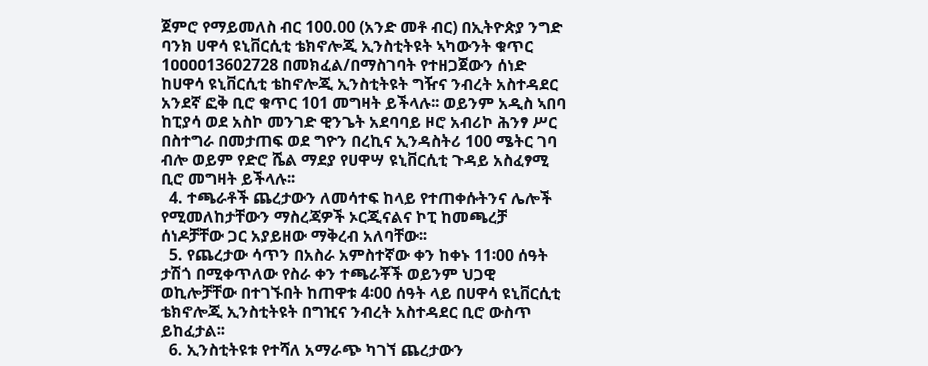ጀምሮ የማይመለስ ብር 100.00 (አንድ መቶ ብር) በኢትዮጵያ ንግድ ባንክ ሀዋሳ ዩኒቨርሲቲ ቴክኖሎጂ ኢንስቲትዩት ኣካውንት ቁጥር 1ዐዐዐዐ13602728 በመክፈል/በማስገባት የተዘጋጀውን ሰነድ ከሀዋሳ ዩኒቨርሲቲ ቴከኖሎጂ ኢንስቲትዩት ግዥና ንብረት አስተዳደር አንደኛ ፎቅ ቢሮ ቁጥር 101 መግዛት ይችላሉ፡፡ ወይንም አዲስ ኣበባ ከፒያሳ ወደ አስኮ መንገድ ዊንጌት አደባባይ ዞሮ አብሪኮ ሕንፃ ሥር በስተግራ በመታጠፍ ወደ ግዮን በረኪና ኢንዳስትሪ 100 ሜትር ገባ ብሎ ወይም የድሮ ሼል ማደያ የሀዋሣ ዩኒቨርሲቲ ጉዳይ አስፈፃሚ ቢሮ መግዛት ይችላሉ፡፡
  4. ተጫራቶች ጨረታውን ለመሳተፍ ከላይ የተጠቀሱትንና ሌሎች የሚመለከታቸውን ማስረጃዎች ኦርጂናልና ኮፒ ከመጫረቻ ሰነዶቻቸው ጋር አያይዘው ማቅረብ አለባቸው፡፡
  5. የጨረታው ሳጥን በአስራ አምስተኛው ቀን ከቀኑ 11፡00 ሰዓት ታሽጎ በሚቀጥለው የስራ ቀን ተጫራቾች ወይንም ህጋዊ ወኪሎቻቸው በተገኙበት ከጠዋቱ 4፡00 ሰዓት ላይ በሀዋሳ ዩኒቨርሲቲ ቴክኖሎጂ ኢንስቲትዩት በግዢና ንብረት አስተዳደር ቢሮ ውስጥ ይከፈታል፡፡
  6. ኢንስቲትዩቱ የተሻለ አማራጭ ካገኘ ጨረታውን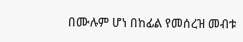በሙሉም ሆነ በከፊል የመሰረዝ መብቱ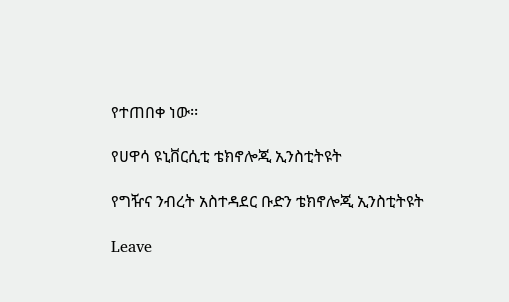የተጠበቀ ነው፡፡

የሀዋሳ ዩኒቨርሲቲ ቴክኖሎጂ ኢንስቲትዩት

የግዥና ንብረት አስተዳደር ቡድን ቴክኖሎጂ ኢንስቲትዩት

Leave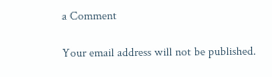a Comment

Your email address will not be published.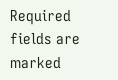Required fields are marked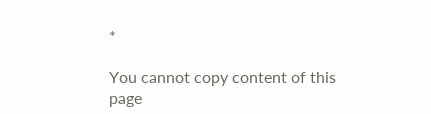*

You cannot copy content of this page